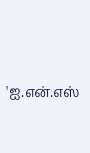'ஐ.என்.எஸ்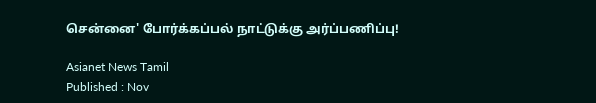சென்னை' போர்க்கப்பல் நாட்டுக்கு அர்ப்பணிப்பு!

Asianet News Tamil
Published : Nov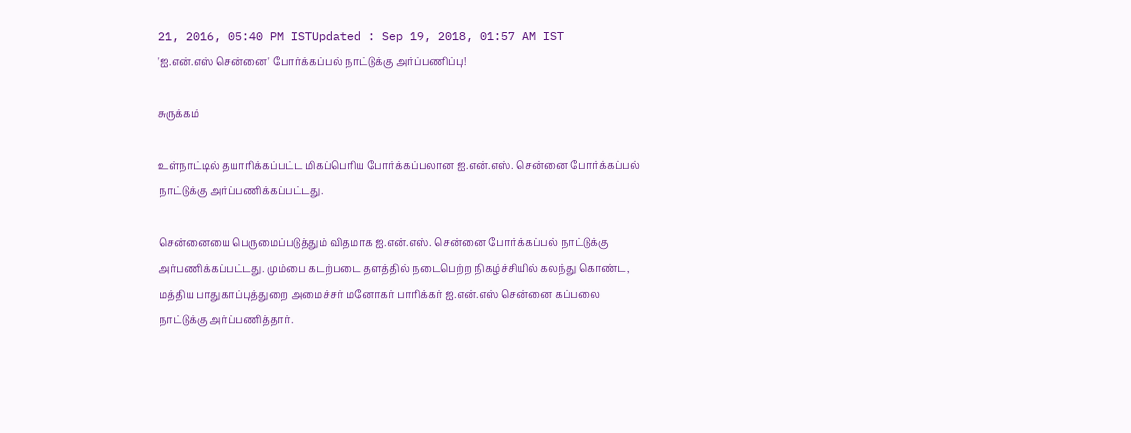21, 2016, 05:40 PM ISTUpdated : Sep 19, 2018, 01:57 AM IST
'ஐ.என்.எஸ் சென்னை' போர்க்கப்பல் நாட்டுக்கு அர்ப்பணிப்பு!

சுருக்கம்

உள்நாட்டில் தயாரிக்கப்பட்ட மிகப்பெரிய போர்க்கப்பலான ஐ.என்.எஸ். சென்னை போர்க்கப்பல் நாட்டுக்கு அர்ப்பணிக்கப்பட்டது.

சென்னையை பெருமைப்படுத்தும் விதமாக ஐ.என்.எஸ். சென்னை போர்க்கப்பல் நாட்டுக்கு அர்பணிக்கப்பட்டது. மும்பை கடற்படை தளத்தில் நடைபெற்ற நிகழ்ச்சியில் கலந்து கொண்ட, மத்திய பாதுகாப்புத்துறை அமைச்சர் மனோகர் பாரிக்கர் ஐ.என்.எஸ் சென்னை கப்பலை நாட்டுக்கு அர்ப்பணித்தார்.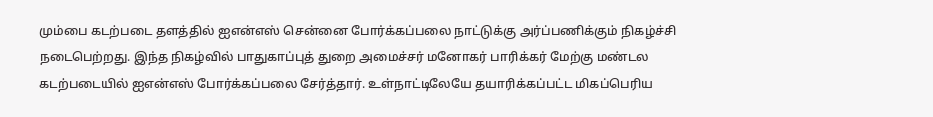மும்பை கடற்படை தளத்தில் ஐஎன்எஸ் சென்னை போர்க்கப்பலை நாட்டுக்கு அர்ப்பணிக்கும் நிகழ்ச்சி நடைபெற்றது. இந்த நிகழ்வில் பாதுகாப்புத் துறை அமைச்சர் மனோகர் பாரிக்கர் மேற்கு மண்டல கடற்படையில் ஐஎன்எஸ் போர்க்கப்பலை சேர்த்தார். உள்நாட்டிலேயே தயாரிக்கப்பட்ட மிகப்பெரிய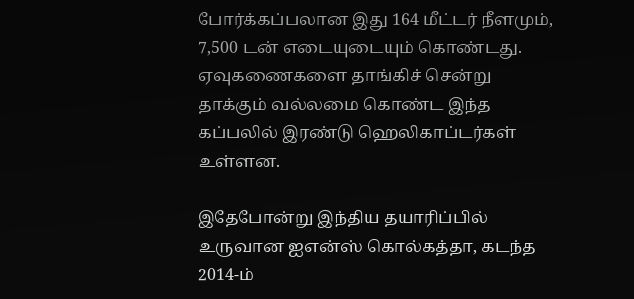போர்க்கப்பலான இது 164 மீட்டர் நீளமும், 7,500 டன் எடையுடையும் கொண்டது. ஏவுகணைகளை தாங்கிச் சென்று தாக்கும் வல்லமை கொண்ட இந்த கப்பலில் இரண்டு ஹெலிகாப்டர்கள் உள்ளன.

இதேபோன்று இந்திய தயாரிப்பில் உருவான ஐஎன்ஸ் கொல்கத்தா, கடந்த 2014-ம்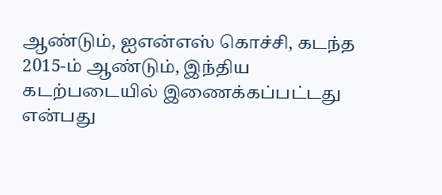ஆண்டும், ஐஎன்எஸ் கொச்சி, கடந்த 2015-ம் ஆண்டும், இந்திய கடற்படையில் இணைக்கப்பட்டது என்பது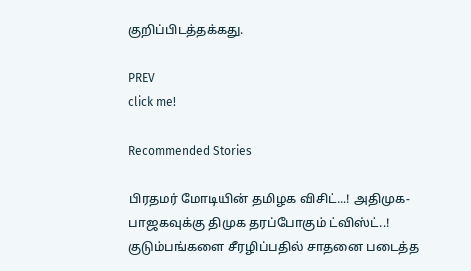குறிப்பிடத்தக்கது.

PREV
click me!

Recommended Stories

பிரதமர் மோடியின் தமிழக விசிட்...! அதிமுக-பாஜகவுக்கு திமுக தரப்போகும் ட்விஸ்ட்..!
குடும்பங்களை சீரழிப்பதில் சாதனை படைத்த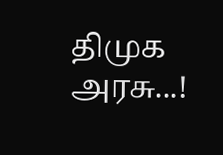திமுக அரசு...!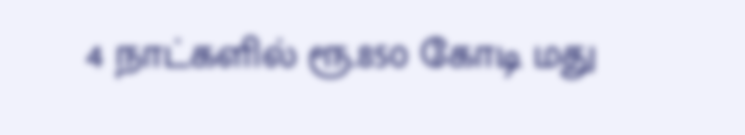4 நாட்களில் ரூ.850 கோடி மது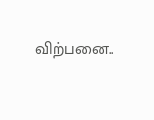விற்பனை..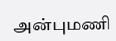அன்புமணி